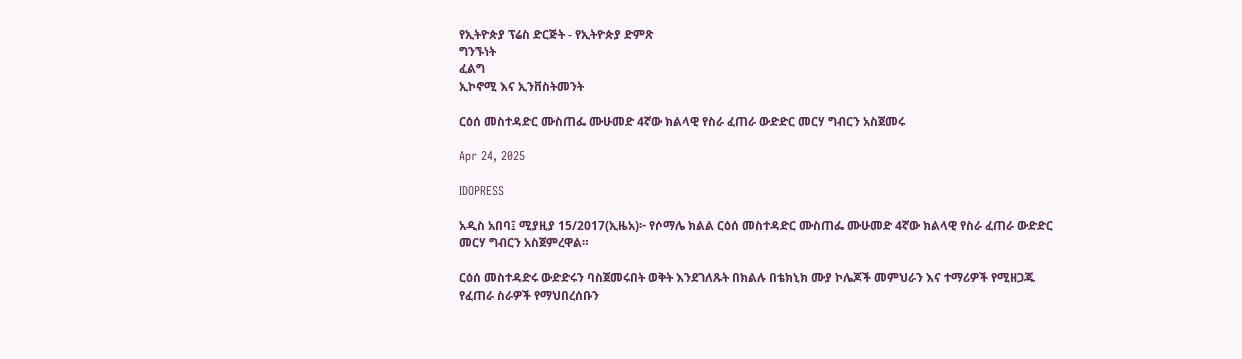የኢትዮጵያ ፕሬስ ድርጅት - የኢትዮጵያ ድምጽ
ግንኙነት
ፈልግ
ኢኮኖሚ እና ኢንቨስትመንት

ርዕሰ መስተዳድር ሙስጠፌ ሙሁመድ 4ኛው ክልላዊ የስራ ፈጠራ ውድድር መርሃ ግብርን አስጀመሩ

Apr 24, 2025

IDOPRESS

አዲስ አበባ፤ ሚያዚያ 15/2017(ኢዜአ)፦ የሶማሌ ክልል ርዕሰ መስተዳድር ሙስጠፌ ሙሁመድ 4ኛው ክልላዊ የስራ ፈጠራ ውድድር መርሃ ግብርን አስጀምረዋል።

ርዕሰ መስተዳድሩ ውድድሩን ባስጀመሩበት ወቅት እንደገለጹት በክልሉ በቴክኒክ ሙያ ኮሌጆች መምህራን እና ተማሪዎች የሚዘጋጁ የፈጠራ ስራዎች የማህበረሰቡን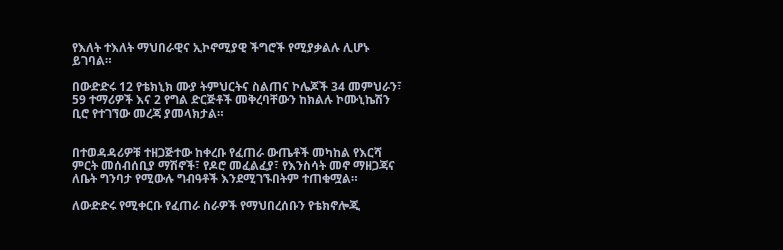የእለት ተእለት ማህበራዊና ኢኮኖሚያዊ ችግሮች የሚያቃልሉ ሊሆኑ ይገባል።

በውድድሩ 12 የቴክኒክ ሙያ ትምህርትና ስልጠና ኮሌጆች 34 መምህራን፣ 59 ተማሪዎች እና 2 የግል ድርጅቶች መቅረባቸውን ከክልሉ ኮሙኒኬሽን ቢሮ የተገኘው መረጃ ያመላክታል።


በተወዳዳሪዎቹ ተዘጋጅተው ከቀረቡ የፈጠራ ውጤቶች መካከል የእርሻ ምርት መሰብሰቢያ ማሽኖች፣ የዶሮ መፈልፈያ፣ የእንስሳት መኖ ማዘጋጃና ለቤት ግንባታ የሚውሉ ግብዓቶች እንደሚገኙበትም ተጠቁሟል።

ለውድድሩ የሚቀርቡ የፈጠራ ስራዎች የማህበረሰቡን የቴክኖሎጂ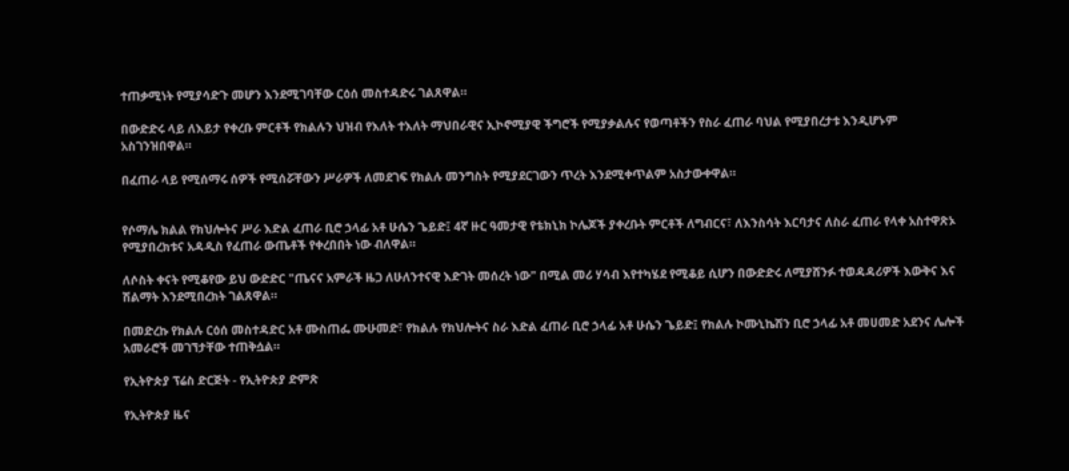ተጠቃሚነት የሚያሳድጉ መሆን እንደሚገባቸው ርዕሰ መስተዳድሩ ገልጸዋል።

በውድድሩ ላይ ለእይታ የቀረቡ ምርቶች የክልሉን ህዝብ የእለት ተእለት ማህበራዊና ኢኮኖሚያዊ ችግሮች የሚያቃልሉና የወጣቶችን የስራ ፈጠራ ባህል የሚያበረታቱ እንዲሆኑም አስገንዝበዋል።

በፈጠራ ላይ የሚሰማሩ ሰዎች የሚሰሯቸውን ሥራዎች ለመደገፍ የክልሉ መንግስት የሚያደርገውን ጥረት እንደሚቀጥልም አስታውቀዋል።


የሶማሌ ክልል የክህሎትና ሥራ እድል ፈጠራ ቢሮ ኃላፊ አቶ ሁሴን ጌይድ፤ 4ኛ ዙር ዓመታዊ የቴክኒክ ኮሌጆች ያቀረቡት ምርቶች ለግብርና፣ ለእንስሳት እርባታና ለስራ ፈጠራ የላቀ አስተዋጽኦ የሚያበረክቱና አዳዲስ የፈጠራ ውጤቶች የቀረበበት ነው ብለዋል።

ለሶስት ቀናት የሚቆየው ይህ ውድድር "ጤናና አምራች ዜጋ ለሁለንተናዊ እድገት መሰረት ነው" በሚል መሪ ሃሳብ እየተካሄደ የሚቆይ ሲሆን በውድድሩ ለሚያሸንፉ ተወዳዳሪዎች እውቅና እና ሽልማት እንደሚበረክት ገልጸዋል።

በመድረኩ የክልሉ ርዕሰ መስተዳድር አቶ ሙስጠፌ ሙሁመድ፣ የክልሉ የክህሎትና ስራ እድል ፈጠራ ቢሮ ኃላፊ አቶ ሁሴን ጌይድ፤ የክልሉ ኮሙኒኬሽን ቢሮ ኃላፊ አቶ መሀመድ አደንና ሌሎች አመራሮች መገኘታቸው ተጠቅሷል።

የኢትዮጵያ ፕሬስ ድርጅት - የኢትዮጵያ ድምጽ

የኢትዮጵያ ዜና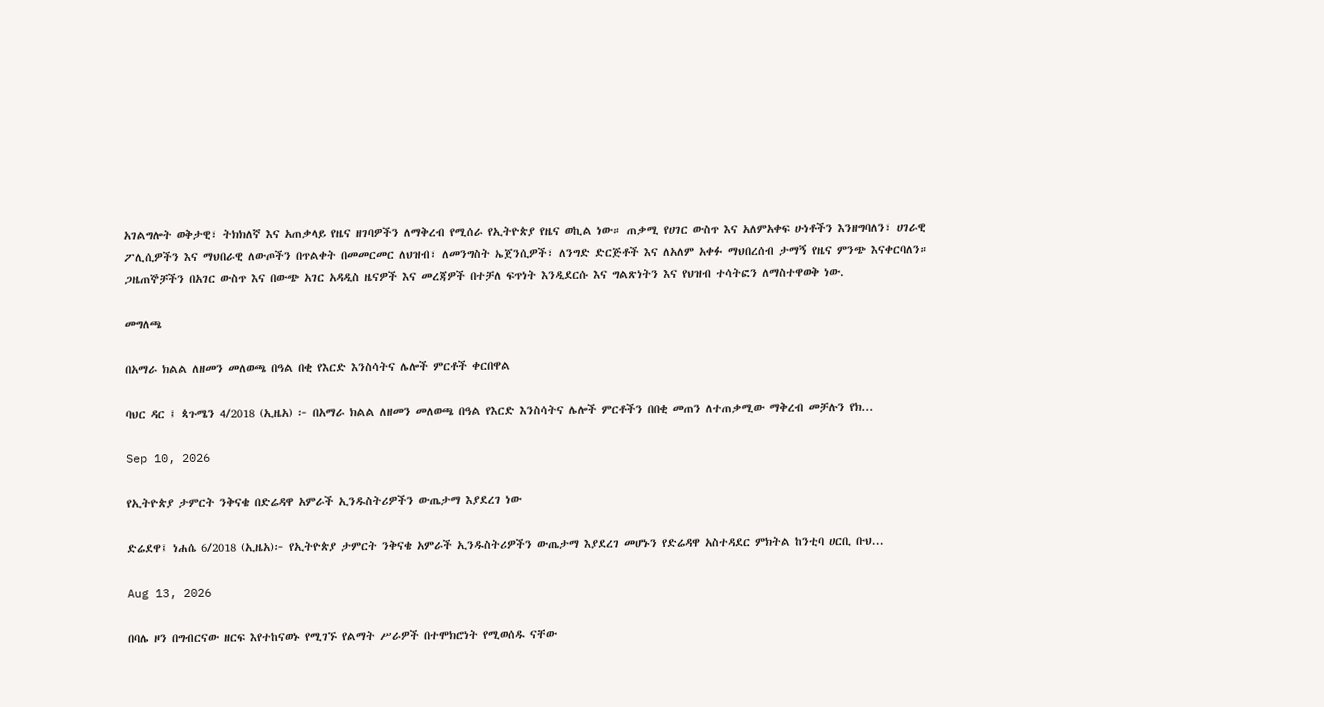አገልግሎት ወቅታዊ፣ ትክክለኛ እና አጠቃላይ የዜና ዘገባዎችን ለማቅረብ የሚሰራ የኢትዮጵያ የዜና ወኪል ነው። ጠቃሚ የሀገር ውስጥ እና አለምአቀፍ ሁነቶችን እንዘግባለን፣ ሀገራዊ ፖሊሲዎችን እና ማህበራዊ ለውጦችን በጥልቀት በመመርመር ለህዝብ፣ ለመንግስት ኤጀንሲዎች፣ ለንግድ ድርጅቶች እና ለአለም አቀፉ ማህበረሰብ ታማኝ የዜና ምንጭ እናቀርባለን። ጋዜጠኞቻችን በአገር ውስጥ እና በውጭ አገር አዳዲስ ዜናዎች እና መረጃዎች በተቻለ ፍጥነት እንዲደርሱ እና ግልጽነትን እና የህዝብ ተሳትፎን ለማስተዋወቅ ነው.

መግለጫ

በአማራ ክልል ለዘመን መለወጫ በዓል በቂ የእርድ እንስሳትና ሌሎች ምርቶች ቀርበዋል

ባህር ዳር ፤ ጳጉሜን 4/2018 (ኢዜአ) ፦ በአማራ ክልል ለዘመን መለወጫ በዓል የእርድ እንስሳትና ሌሎች ምርቶችን በበቂ መጠን ለተጠቃሚው ማቅረብ መቻሉን የክ...

Sep 10, 2026

የኢትዮጵያ ታምርት ንቅናቄ በድሬዳዋ አምራች ኢንዱስትሪዎችን ውጤታማ እያደረገ ነው

ድሬደዋ፤ ነሐሴ 6/2018 (ኢዜአ)፦ የኢትዮጵያ ታምርት ንቅናቄ አምራች ኢንዱስትሪዎችን ውጤታማ እያደረገ መሆኑን የድሬዳዋ አስተዳደር ምክትል ከንቲባ ሀርቢ ቡህ...

Aug 13, 2026

በባሌ ዞን በግብርናው ዘርፍ እየተከናወኑ የሚገኙ የልማት ሥራዎች በተሞክሮነት የሚወሰዱ ናቸው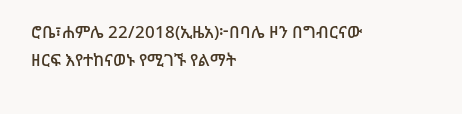ሮቤ፣ሐምሌ 22/2018(ኢዜአ)፦በባሌ ዞን በግብርናው ዘርፍ እየተከናወኑ የሚገኙ የልማት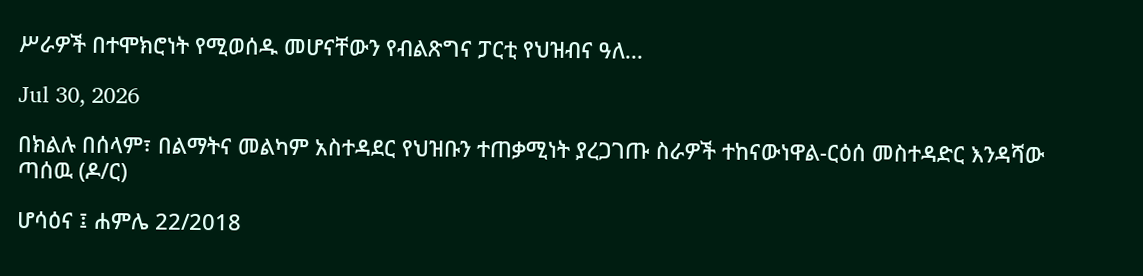ሥራዎች በተሞክሮነት የሚወሰዱ መሆናቸውን የብልጽግና ፓርቲ የህዝብና ዓለ...

Jul 30, 2026

በክልሉ በሰላም፣ በልማትና መልካም አስተዳደር የህዝቡን ተጠቃሚነት ያረጋገጡ ስራዎች ተከናውነዋል-ርዕሰ መስተዳድር እንዳሻው ጣሰዉ (ዶ/ር)

ሆሳዕና ፤ ሐምሌ 22/2018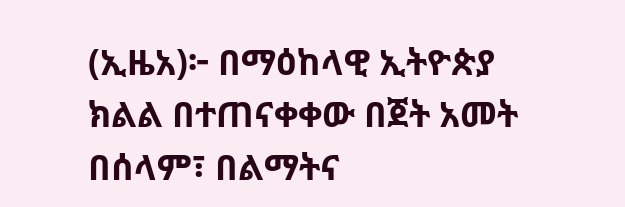(ኢዜአ)፦ በማዕከላዊ ኢትዮጵያ ክልል በተጠናቀቀው በጀት አመት በሰላም፣ በልማትና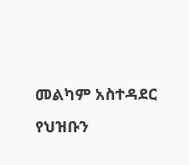መልካም አስተዳደር የህዝቡን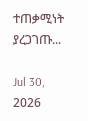ተጠቃሚነት ያረጋገጡ...

Jul 30, 2026